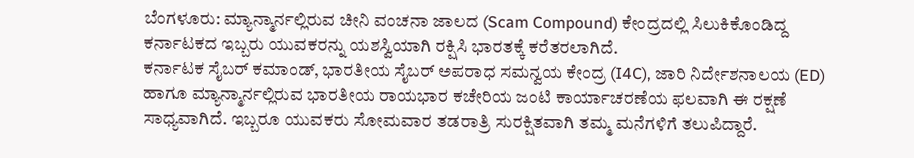ಬೆಂಗಳೂರು: ಮ್ಯಾನ್ಮಾರ್ನಲ್ಲಿರುವ ಚೀನಿ ವಂಚನಾ ಜಾಲದ (Scam Compound) ಕೇಂದ್ರದಲ್ಲಿ ಸಿಲುಕಿಕೊಂಡಿದ್ದ ಕರ್ನಾಟಕದ ಇಬ್ಬರು ಯುವಕರನ್ನು ಯಶಸ್ವಿಯಾಗಿ ರಕ್ಷಿಸಿ ಭಾರತಕ್ಕೆ ಕರೆತರಲಾಗಿದೆ.
ಕರ್ನಾಟಕ ಸೈಬರ್ ಕಮಾಂಡ್, ಭಾರತೀಯ ಸೈಬರ್ ಅಪರಾಧ ಸಮನ್ವಯ ಕೇಂದ್ರ (I4C), ಜಾರಿ ನಿರ್ದೇಶನಾಲಯ (ED) ಹಾಗೂ ಮ್ಯಾನ್ಮಾರ್ನಲ್ಲಿರುವ ಭಾರತೀಯ ರಾಯಭಾರ ಕಚೇರಿಯ ಜಂಟಿ ಕಾರ್ಯಾಚರಣೆಯ ಫಲವಾಗಿ ಈ ರಕ್ಷಣೆ ಸಾಧ್ಯವಾಗಿದೆ. ಇಬ್ಬರೂ ಯುವಕರು ಸೋಮವಾರ ತಡರಾತ್ರಿ ಸುರಕ್ಷಿತವಾಗಿ ತಮ್ಮ ಮನೆಗಳಿಗೆ ತಲುಪಿದ್ದಾರೆ.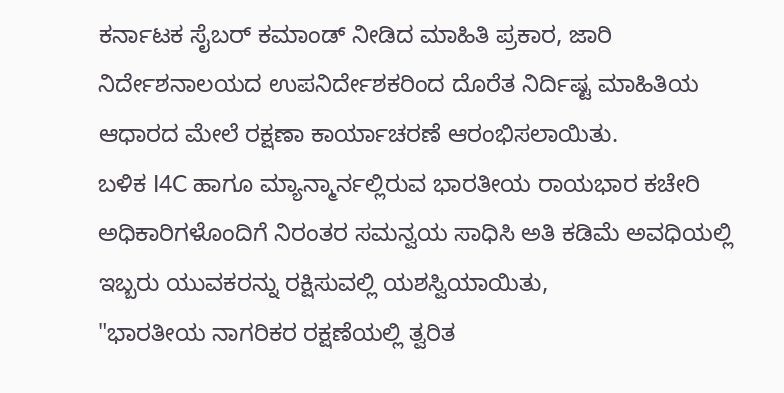ಕರ್ನಾಟಕ ಸೈಬರ್ ಕಮಾಂಡ್ ನೀಡಿದ ಮಾಹಿತಿ ಪ್ರಕಾರ, ಜಾರಿ ನಿರ್ದೇಶನಾಲಯದ ಉಪನಿರ್ದೇಶಕರಿಂದ ದೊರೆತ ನಿರ್ದಿಷ್ಟ ಮಾಹಿತಿಯ ಆಧಾರದ ಮೇಲೆ ರಕ್ಷಣಾ ಕಾರ್ಯಾಚರಣೆ ಆರಂಭಿಸಲಾಯಿತು.
ಬಳಿಕ I4C ಹಾಗೂ ಮ್ಯಾನ್ಮಾರ್ನಲ್ಲಿರುವ ಭಾರತೀಯ ರಾಯಭಾರ ಕಚೇರಿ ಅಧಿಕಾರಿಗಳೊಂದಿಗೆ ನಿರಂತರ ಸಮನ್ವಯ ಸಾಧಿಸಿ ಅತಿ ಕಡಿಮೆ ಅವಧಿಯಲ್ಲಿ ಇಬ್ಬರು ಯುವಕರನ್ನು ರಕ್ಷಿಸುವಲ್ಲಿ ಯಶಸ್ವಿಯಾಯಿತು,
"ಭಾರತೀಯ ನಾಗರಿಕರ ರಕ್ಷಣೆಯಲ್ಲಿ ತ್ವರಿತ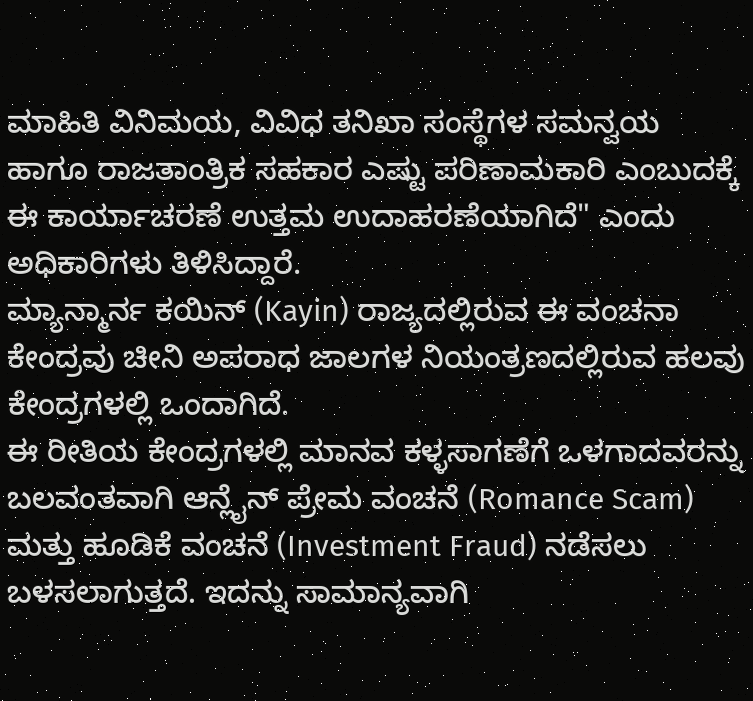ಮಾಹಿತಿ ವಿನಿಮಯ, ವಿವಿಧ ತನಿಖಾ ಸಂಸ್ಥೆಗಳ ಸಮನ್ವಯ ಹಾಗೂ ರಾಜತಾಂತ್ರಿಕ ಸಹಕಾರ ಎಷ್ಟು ಪರಿಣಾಮಕಾರಿ ಎಂಬುದಕ್ಕೆ ಈ ಕಾರ್ಯಾಚರಣೆ ಉತ್ತಮ ಉದಾಹರಣೆಯಾಗಿದೆ" ಎಂದು ಅಧಿಕಾರಿಗಳು ತಿಳಿಸಿದ್ದಾರೆ.
ಮ್ಯಾನ್ಮಾರ್ನ ಕಯಿನ್ (Kayin) ರಾಜ್ಯದಲ್ಲಿರುವ ಈ ವಂಚನಾ ಕೇಂದ್ರವು ಚೀನಿ ಅಪರಾಧ ಜಾಲಗಳ ನಿಯಂತ್ರಣದಲ್ಲಿರುವ ಹಲವು ಕೇಂದ್ರಗಳಲ್ಲಿ ಒಂದಾಗಿದೆ.
ಈ ರೀತಿಯ ಕೇಂದ್ರಗಳಲ್ಲಿ ಮಾನವ ಕಳ್ಳಸಾಗಣೆಗೆ ಒಳಗಾದವರನ್ನು ಬಲವಂತವಾಗಿ ಆನ್ಲೈನ್ ಪ್ರೇಮ ವಂಚನೆ (Romance Scam) ಮತ್ತು ಹೂಡಿಕೆ ವಂಚನೆ (Investment Fraud) ನಡೆಸಲು ಬಳಸಲಾಗುತ್ತದೆ. ಇದನ್ನು ಸಾಮಾನ್ಯವಾಗಿ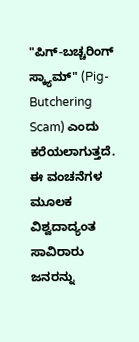"ಪಿಗ್-ಬಚ್ಚರಿಂಗ್ ಸ್ಕ್ಯಾಮ್" (Pig-Butchering Scam) ಎಂದು ಕರೆಯಲಾಗುತ್ತದೆ. ಈ ವಂಚನೆಗಳ ಮೂಲಕ ವಿಶ್ವದಾದ್ಯಂತ ಸಾವಿರಾರು ಜನರನ್ನು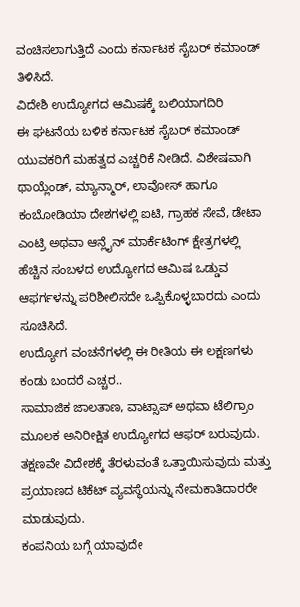ವಂಚಿಸಲಾಗುತ್ತಿದೆ ಎಂದು ಕರ್ನಾಟಕ ಸೈಬರ್ ಕಮಾಂಡ್ ತಿಳಿಸಿದೆ.
ವಿದೇಶಿ ಉದ್ಯೋಗದ ಆಮಿಷಕ್ಕೆ ಬಲಿಯಾಗದಿರಿ
ಈ ಘಟನೆಯ ಬಳಿಕ ಕರ್ನಾಟಕ ಸೈಬರ್ ಕಮಾಂಡ್ ಯುವಕರಿಗೆ ಮಹತ್ವದ ಎಚ್ಚರಿಕೆ ನೀಡಿದೆ. ವಿಶೇಷವಾಗಿ ಥಾಯ್ಲೆಂಡ್, ಮ್ಯಾನ್ಮಾರ್, ಲಾವೋಸ್ ಹಾಗೂ ಕಂಬೋಡಿಯಾ ದೇಶಗಳಲ್ಲಿ ಐಟಿ, ಗ್ರಾಹಕ ಸೇವೆ, ಡೇಟಾ ಎಂಟ್ರಿ ಅಥವಾ ಆನ್ಲೈನ್ ಮಾರ್ಕೆಟಿಂಗ್ ಕ್ಷೇತ್ರಗಳಲ್ಲಿ ಹೆಚ್ಚಿನ ಸಂಬಳದ ಉದ್ಯೋಗದ ಆಮಿಷ ಒಡ್ಡುವ ಆಫರ್ಗಳನ್ನು ಪರಿಶೀಲಿಸದೇ ಒಪ್ಪಿಕೊಳ್ಳಬಾರದು ಎಂದು ಸೂಚಿಸಿದೆ.
ಉದ್ಯೋಗ ವಂಚನೆಗಳಲ್ಲಿ ಈ ರೀತಿಯ ಈ ಲಕ್ಷಣಗಳು ಕಂಡು ಬಂದರೆ ಎಚ್ಚರ..
ಸಾಮಾಜಿಕ ಜಾಲತಾಣ, ವಾಟ್ಸಾಪ್ ಅಥವಾ ಟೆಲಿಗ್ರಾಂ ಮೂಲಕ ಅನಿರೀಕ್ಷಿತ ಉದ್ಯೋಗದ ಆಫರ್ ಬರುವುದು.
ತಕ್ಷಣವೇ ವಿದೇಶಕ್ಕೆ ತೆರಳುವಂತೆ ಒತ್ತಾಯಿಸುವುದು ಮತ್ತು ಪ್ರಯಾಣದ ಟಿಕೆಟ್ ವ್ಯವಸ್ಥೆಯನ್ನು ನೇಮಕಾತಿದಾರರೇ ಮಾಡುವುದು.
ಕಂಪನಿಯ ಬಗ್ಗೆ ಯಾವುದೇ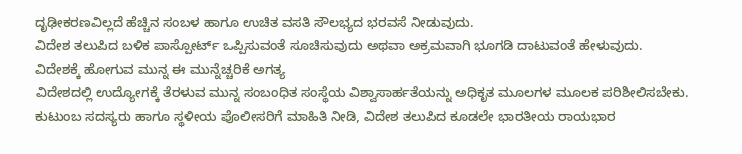ದೃಢೀಕರಣವಿಲ್ಲದೆ ಹೆಚ್ಚಿನ ಸಂಬಳ ಹಾಗೂ ಉಚಿತ ವಸತಿ ಸೌಲಭ್ಯದ ಭರವಸೆ ನೀಡುವುದು.
ವಿದೇಶ ತಲುಪಿದ ಬಳಿಕ ಪಾಸ್ಪೋರ್ಟ್ ಒಪ್ಪಿಸುವಂತೆ ಸೂಚಿಸುವುದು ಅಥವಾ ಅಕ್ರಮವಾಗಿ ಭೂಗಡಿ ದಾಟುವಂತೆ ಹೇಳುವುದು.
ವಿದೇಶಕ್ಕೆ ಹೋಗುವ ಮುನ್ನ ಈ ಮುನ್ನೆಚ್ಚರಿಕೆ ಅಗತ್ಯ
ವಿದೇಶದಲ್ಲಿ ಉದ್ಯೋಗಕ್ಕೆ ತೆರಳುವ ಮುನ್ನ ಸಂಬಂಧಿತ ಸಂಸ್ಥೆಯ ವಿಶ್ವಾಸಾರ್ಹತೆಯನ್ನು ಅಧಿಕೃತ ಮೂಲಗಳ ಮೂಲಕ ಪರಿಶೀಲಿಸಬೇಕು. ಕುಟುಂಬ ಸದಸ್ಯರು ಹಾಗೂ ಸ್ಥಳೀಯ ಪೊಲೀಸರಿಗೆ ಮಾಹಿತಿ ನೀಡಿ, ವಿದೇಶ ತಲುಪಿದ ಕೂಡಲೇ ಭಾರತೀಯ ರಾಯಭಾರ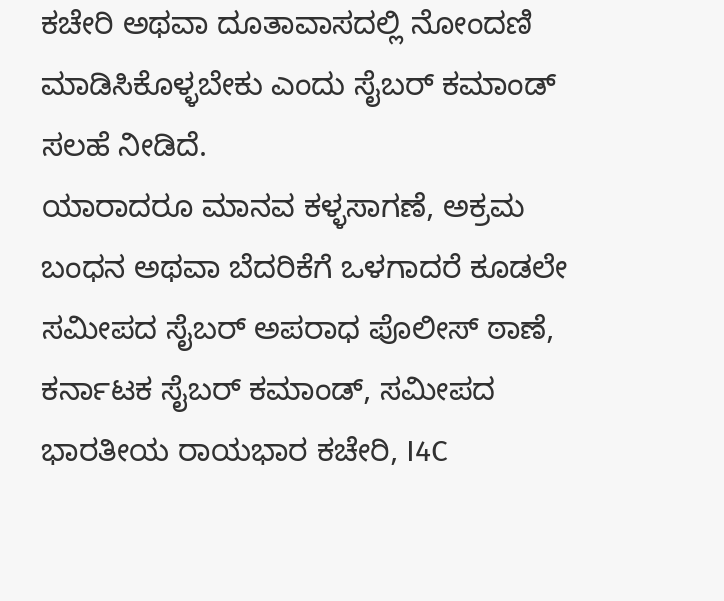ಕಚೇರಿ ಅಥವಾ ದೂತಾವಾಸದಲ್ಲಿ ನೋಂದಣಿ ಮಾಡಿಸಿಕೊಳ್ಳಬೇಕು ಎಂದು ಸೈಬರ್ ಕಮಾಂಡ್ ಸಲಹೆ ನೀಡಿದೆ.
ಯಾರಾದರೂ ಮಾನವ ಕಳ್ಳಸಾಗಣೆ, ಅಕ್ರಮ ಬಂಧನ ಅಥವಾ ಬೆದರಿಕೆಗೆ ಒಳಗಾದರೆ ಕೂಡಲೇ ಸಮೀಪದ ಸೈಬರ್ ಅಪರಾಧ ಪೊಲೀಸ್ ಠಾಣೆ, ಕರ್ನಾಟಕ ಸೈಬರ್ ಕಮಾಂಡ್, ಸಮೀಪದ ಭಾರತೀಯ ರಾಯಭಾರ ಕಚೇರಿ, I4C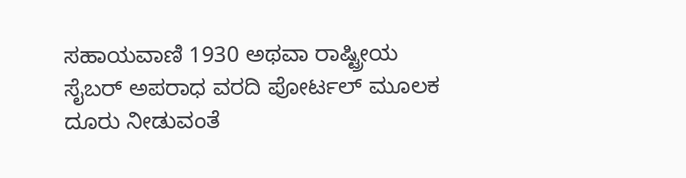ಸಹಾಯವಾಣಿ 1930 ಅಥವಾ ರಾಷ್ಟ್ರೀಯ ಸೈಬರ್ ಅಪರಾಧ ವರದಿ ಪೋರ್ಟಲ್ ಮೂಲಕ ದೂರು ನೀಡುವಂತೆ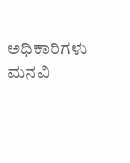ಅಧಿಕಾರಿಗಳು ಮನವಿ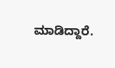ಮಾಡಿದ್ದಾರೆ.